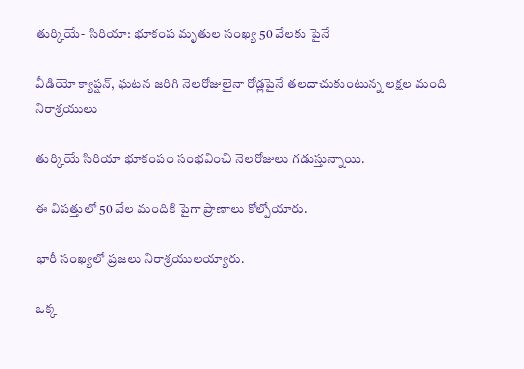తుర్కియే- సిరియా: భూకంప మృతుల సంఖ్య 50 వేలకు పైనే

వీడియో క్యాప్షన్, ఘటన జరిగి నెలరోజులైనా రోడ్లపైనే తలదాచుకుంటున్న లక్షల మంది నిరాశ్రయులు

తుర్కియే సిరియా భూకంపం సంభవించి నెలరోజులు గడుస్తున్నాయి.

ఈ విపత్తులో 50 వేల మందికి పైగా ప్రాణాలు కోల్పోయారు.

భారీ సంఖ్యలో ప్రజలు నిరాశ్రయులయ్యారు.

ఒక్క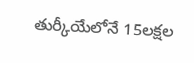తుర్కీయేలోనే 15లక్షల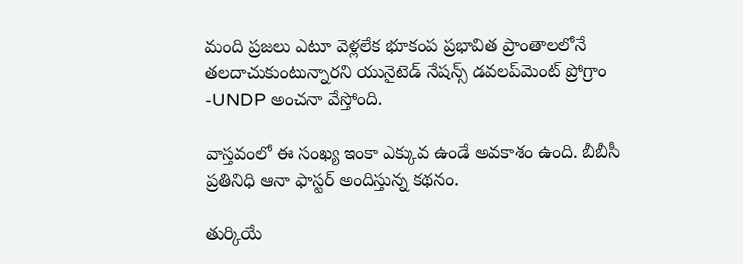మంది ప్రజలు ఎటూ వెళ్లలేక భూకంప ప్రభావిత ప్రాంతాలలోనే తలదాచుకుంటున్నారని యునైటెడ్ నేషన్స్ డవలప్‌మెంట్ ప్రోగ్రాం -UNDP అంచనా వేస్తోంది.

వాస్తవంలో ఈ సంఖ్య ఇంకా ఎక్కువ ఉండే అవకాశం ఉంది. బీబీసీ ప్రతినిధి ఆనా ఫాస్టర్ అందిస్తున్న కథనం.

తుర్కియే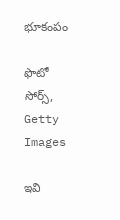భూకంపం

ఫొటో సోర్స్, Getty Images

ఇవి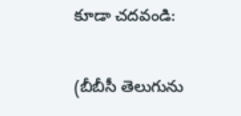కూడా చదవండి:

(బీబీసీ తెలుగును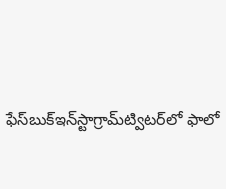ఫేస్‌బుక్ఇన్‌స్టాగ్రామ్‌ట్విటర్‌లో ఫాలో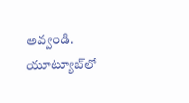అవ్వండి. యూట్యూబ్‌లో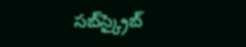సబ్‌స్క్రైబ్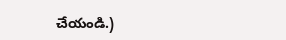చేయండి.)